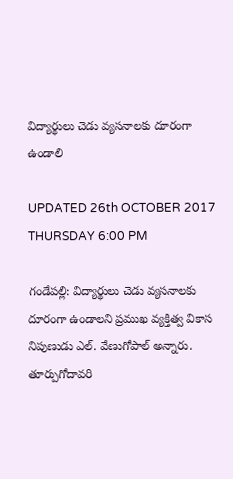విద్యార్థులు చెడు వ్యసనాలకు దూరంగా ఉండాలి

UPDATED 26th OCTOBER 2017 THURSDAY 6:00 PM

గండేపల్లి: విద్యార్థులు చెడు వ్యసనాలకు దూరంగా ఉండాలని ప్రముఖ వ్యక్తిత్వ వికాస నిపుణుడు ఎల్. వేణుగోపాల్ అన్నారు. తూర్పుగోదావరి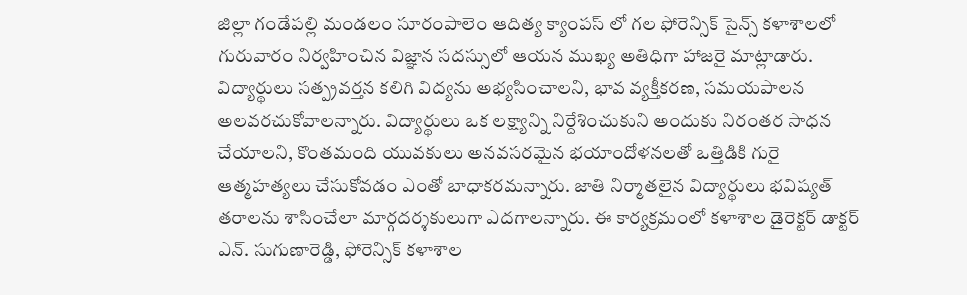జిల్లా గండేపల్లి మండలం సూరంపాలెం ఆదిత్య క్యాంపస్ లో గల ఫోరెన్సిక్ సైన్స్ కళాశాలలో గురువారం నిర్వహించిన విజ్ఞాన సదస్సులో ఆయన ముఖ్య అతిధిగా హాజరై మాట్లాడారు. విద్యార్థులు సత్ప్రవర్తన కలిగి విద్యను అభ్యసించాలని, భావ వ్యక్తీకరణ, సమయపాలన అలవరచుకోవాలన్నారు. విద్యార్థులు ఒక లక్ష్యాన్ని నిర్దేశించుకుని అందుకు నిరంతర సాధన చేయాలని, కొంతమంది యువకులు అనవసరమైన భయాందోళనలతో ఒత్తిడికి గురై ఆత్మహత్యలు చేసుకోవడం ఎంతో బాధాకరమన్నారు. జాతి నిర్మాతలైన విద్యార్థులు భవిష్యత్ తరాలను శాసించేలా మార్గదర్శకులుగా ఎదగాలన్నారు. ఈ కార్యక్రమంలో కళాశాల డైరెక్టర్ డాక్టర్ ఎన్. సుగుణారెడ్డి, ఫోరెన్సిక్ కళాశాల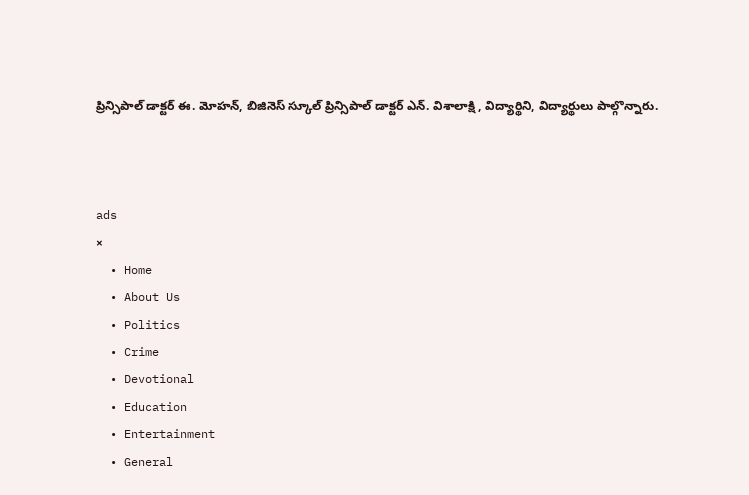ప్రిన్సిపాల్ డాక్టర్ ఈ. మోహన్, బిజినెస్ స్కూల్ ప్రిన్సిపాల్ డాక్టర్ ఎన్. విశాలాక్షి , విద్యార్థిని, విద్యార్థులు పాల్గొన్నారు.



ads
×
  • Home
  • About Us
  • Politics
  • Crime
  • Devotional
  • Education
  • Entertainment
  • General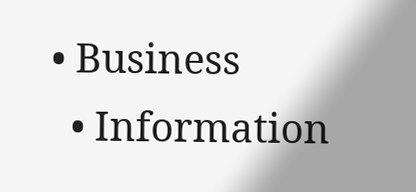• Business
  • Information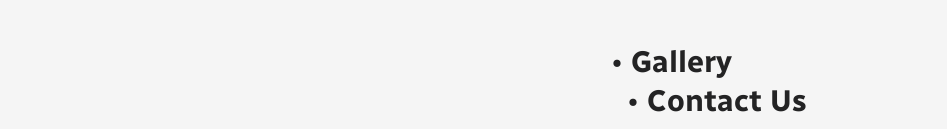• Gallery
  • Contact Us